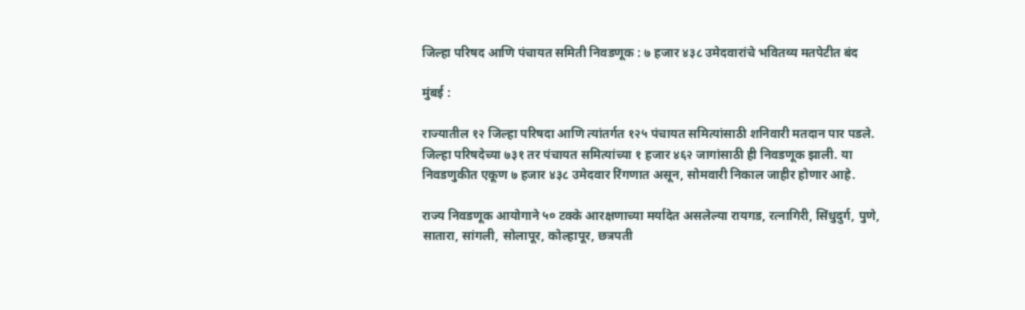जिल्हा परिषद आणि पंचायत समिती निवडणूक : ७ हजार ४३८ उमेदवारांचे भवितव्य मतपेटीत बंद

मुंबई :

राज्यातील १२ जिल्हा परिषदा आणि त्यांतर्गत १२५ पंचायत समित्यांसाठी शनिवारी मतदान पार पडले. जिल्हा परिषदेच्या ७३१ तर पंचायत समित्यांच्या १ हजार ४६२ जागांसाठी ही निवडणूक झाली. या निवडणुकीत एकूण ७ हजार ४३८ उमेदवार रिंगणात असून, सोमवारी निकाल जाहीर होणार आहे.

राज्य निवडणूक आयोगाने ५० टक्के आरक्षणाच्या मर्यादेत असलेल्या रायगड, रत्नागिरी, सिंधुदुर्ग, पुणे, सातारा, सांगली, सोलापूर, कोल्हापूर, छत्रपती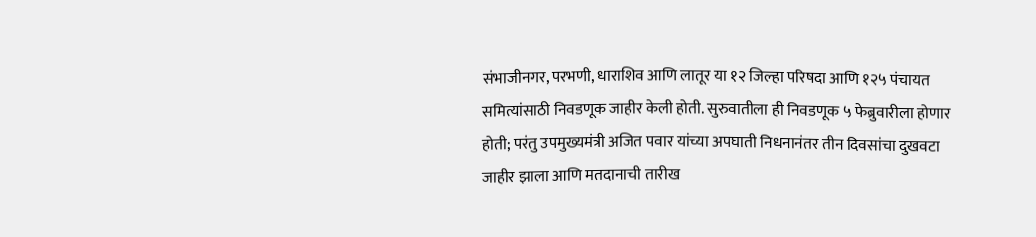संभाजीनगर, परभणी, धाराशिव आणि लातूर या १२ जिल्हा परिषदा आणि १२५ पंचायत समित्यांसाठी निवडणूक जाहीर केली होती. सुरुवातीला ही निवडणूक ५ फेब्रुवारीला होणार होती; परंतु उपमुख्यमंत्री अजित पवार यांच्या अपघाती निधनानंतर तीन दिवसांचा दुखवटा जाहीर झाला आणि मतदानाची तारीख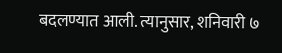बदलण्यात आली. त्यानुसार, शनिवारी ७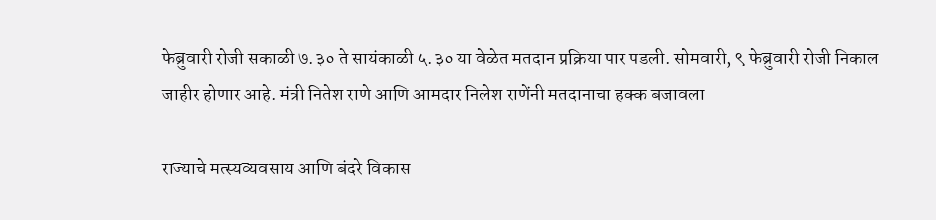फेब्रुवारी रोजी सकाळी ७.३० ते सायंकाळी ५.३० या वेळेत मतदान प्रक्रिया पार पडली. सोमवारी, ९ फेब्रुवारी रोजी निकाल जाहीर होणार आहे. मंत्री नितेश राणे आणि आमदार निलेश राणेंनी मतदानाचा हक्क बजावला

राज्याचे मत्स्यव्यवसाय आणि बंदरे विकास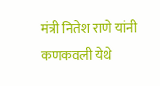मंत्री नितेश राणे यांनी कणकवली येथे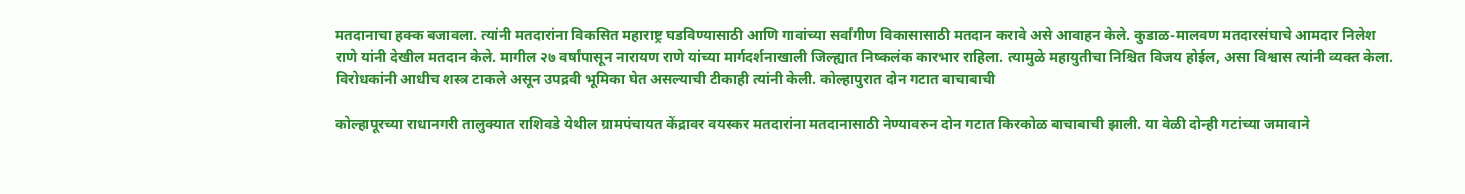मतदानाचा हक्क बजावला. त्यांनी मतदारांना विकसित महाराष्ट्र घडविण्यासाठी आणि गावांच्या सर्वांगीण विकासासाठी मतदान करावे असे आवाहन केले. कुडाळ-मालवण मतदारसंघाचे आमदार निलेश राणे यांनी देखील मतदान केले. मागील २७ वर्षांपासून नारायण राणे यांच्या मार्गदर्शनाखाली जिल्ह्यात निष्कलंक कारभार राहिला. त्यामुळे महायुतीचा निश्चित विजय होईल, असा विश्वास त्यांनी व्यक्त केला. विरोधकांनी आधीच शस्त्र टाकले असून उपद्रवी भूमिका घेत असल्याची टीकाही त्यांनी केली. कोल्हापुरात दोन गटात बाचाबाची

कोल्हापूरच्या राधानगरी तालुक्यात राशिवडे येथील ग्रामपंचायत केंद्रावर वयस्कर मतदारांना मतदानासाठी नेण्यावरुन दोन गटात किरकोळ बाचाबाची झाली. या वेळी दोन्ही गटांच्या जमावाने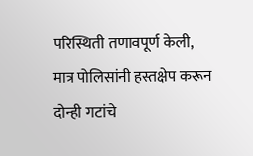परिस्थिती तणावपूर्ण केली, मात्र पोलिसांनी हस्तक्षेप करून दोन्ही गटांचे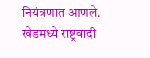नियंत्रणात आणले. खेडमध्ये राष्ट्रवादी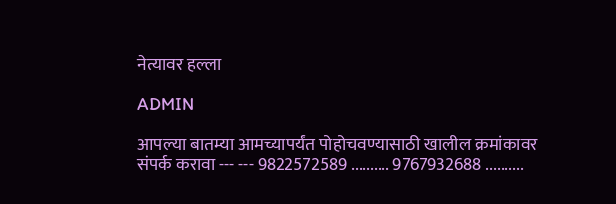नेत्यावर हल्ला

ADMIN

आपल्या बातम्या आमच्यापर्यंत पोहोचवण्यासाठी खालील क्रमांकावर संपर्क करावा --- --- 9822572589 .......... 9767932688 ..........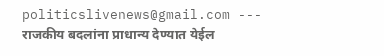politicslivenews@gmail.com --- राजकीय बदलांना प्राधान्य देण्यात येईल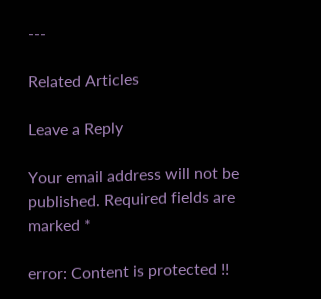---

Related Articles

Leave a Reply

Your email address will not be published. Required fields are marked *

error: Content is protected !!